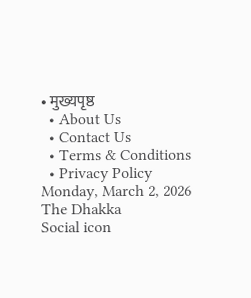• मुख्यपृष्ठ
  • About Us
  • Contact Us
  • Terms & Conditions
  • Privacy Policy
Monday, March 2, 2026
The Dhakka
Social icon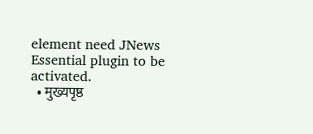element need JNews Essential plugin to be activated.
  • मुख्यपृष्ठ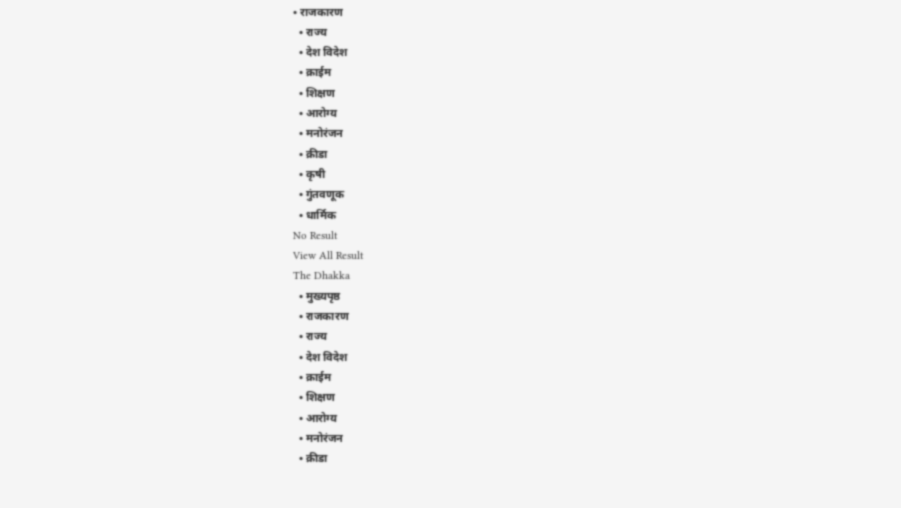• राजकारण
  • राज्य
  • देश विदेश
  • क्राईम
  • शिक्षण
  • आरोग्य
  • मनोरंजन
  • क्रीडा
  • कृषी
  • गुंतवणूक
  • धार्मिक
No Result
View All Result
The Dhakka
  • मुख्यपृष्ठ
  • राजकारण
  • राज्य
  • देश विदेश
  • क्राईम
  • शिक्षण
  • आरोग्य
  • मनोरंजन
  • क्रीडा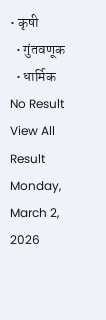• कृषी
  • गुंतवणूक
  • धार्मिक
No Result
View All Result
Monday, March 2, 2026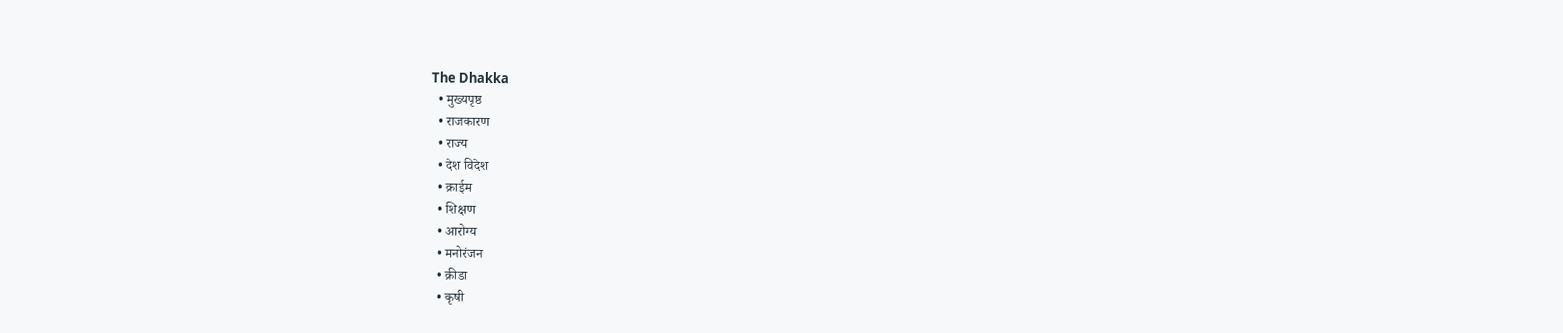The Dhakka
  • मुख्यपृष्ठ
  • राजकारण
  • राज्य
  • देश विदेश
  • क्राईम
  • शिक्षण
  • आरोग्य
  • मनोरंजन
  • क्रीडा
  • कृषी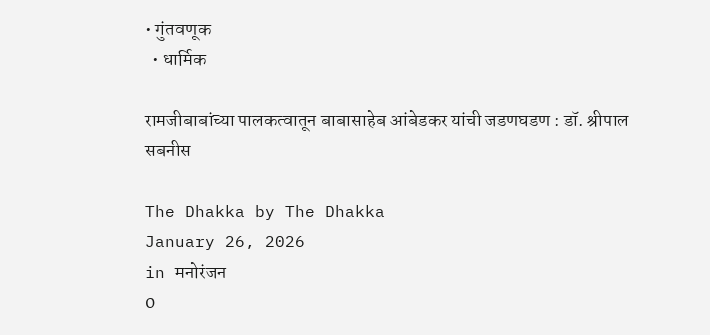• गुंतवणूक
  • धार्मिक

रामजीबाबांच्या पालकत्वातून बाबासाहेब आंबेडकर यांची जडणघडण : डॉ. श्रीपाल सबनीस

The Dhakka by The Dhakka
January 26, 2026
in मनोरंजन
0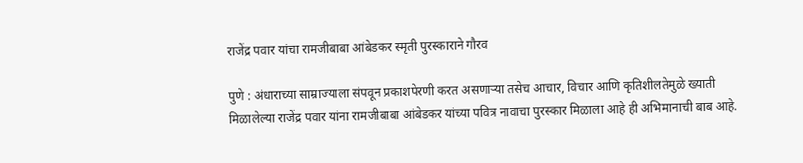राजेंद्र पवार यांचा रामजीबाबा आंबेडकर स्मृती पुरस्काराने गौरव

पुणे : अंधाराच्या साम्राज्याला संपवून प्रकाशपेरणी करत असणाऱ्या तसेच आचार, विचार आणि कृतिशीलतेमुळे ख्याती मिळालेल्या राजेंद्र पवार यांना रामजीबाबा आंबेडकर यांच्या पवित्र नावाचा पुरस्कार मिळाला आहे ही अभिमानाची बाब आहे.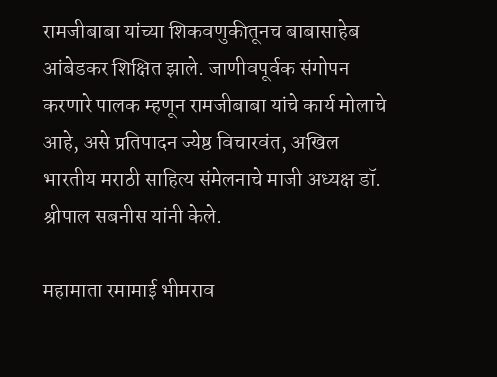रामजीबाबा यांच्या शिकवणुकीतूनच बाबासाहेब आंबेडकर शिक्षित झाले. जाणीवपूर्वक संगोपन करणारे पालक म्हणून रामजीबाबा यांचे कार्य मोलाचे आहे, असे प्रतिपादन ज्येष्ठ विचारवंत, अखिल भारतीय मराठी साहित्य संमेलनाचे माजी अध्यक्ष डॉ. श्रीपाल सबनीस यांनी केले.

महामाता रमामाई भीमराव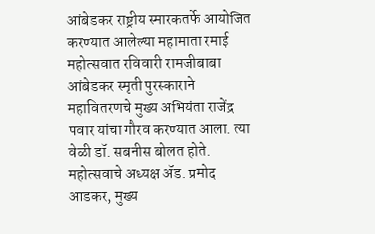आंबेडकर राष्ट्रीय स्मारकतर्फे आयोजित करण्यात आलेल्या महामाता रमाई महोत्सवात रविवारी रामजीबाबा आंबेडकर स्मृती पुरस्काराने महावितरणचे मुख्य अभियंता राजेंद्र पवार यांचा गौरव करण्यात आला. त्या वेळी डॉ. सबनीस बोलत होते. महोत्सवाचे अध्यक्ष ॲड. प्रमोद आडकर, मुख्य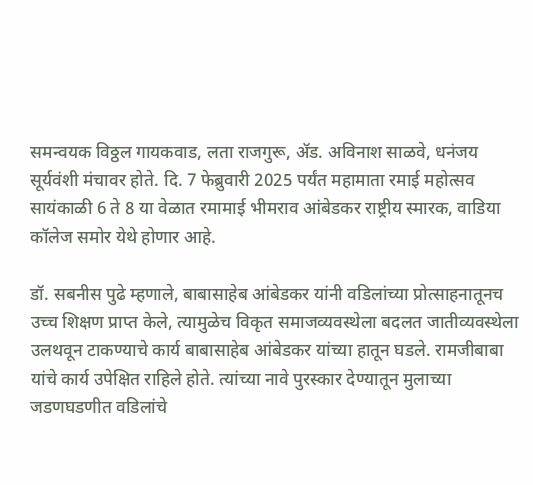समन्वयक विठ्ठल गायकवाड, लता राजगुरू, ॲड. अविनाश साळवे, धनंजय सूर्यवंशी मंचावर होते. दि. 7 फेब्रुवारी 2025 पर्यंत महामाता रमाई महोत्सव सायंकाळी 6 ते 8 या वेळात रमामाई भीमराव आंबेडकर राष्ट्रीय स्मारक, वाडिया कॉलेज समोर येथे होणार आहे.

डॉ. सबनीस पुढे म्हणाले, बाबासाहेब आंबेडकर यांनी वडिलांच्या प्रोत्साहनातूनच उच्च शिक्षण प्राप्त केले, त्यामुळेच विकृत समाजव्यवस्थेला बदलत जातीव्यवस्थेला उलथवून टाकण्याचे कार्य बाबासाहेब आंबेडकर यांच्या हातून घडले. रामजीबाबा यांचे कार्य उपेक्षित राहिले होते. त्यांच्या नावे पुरस्कार देण्यातून मुलाच्या जडणघडणीत वडिलांचे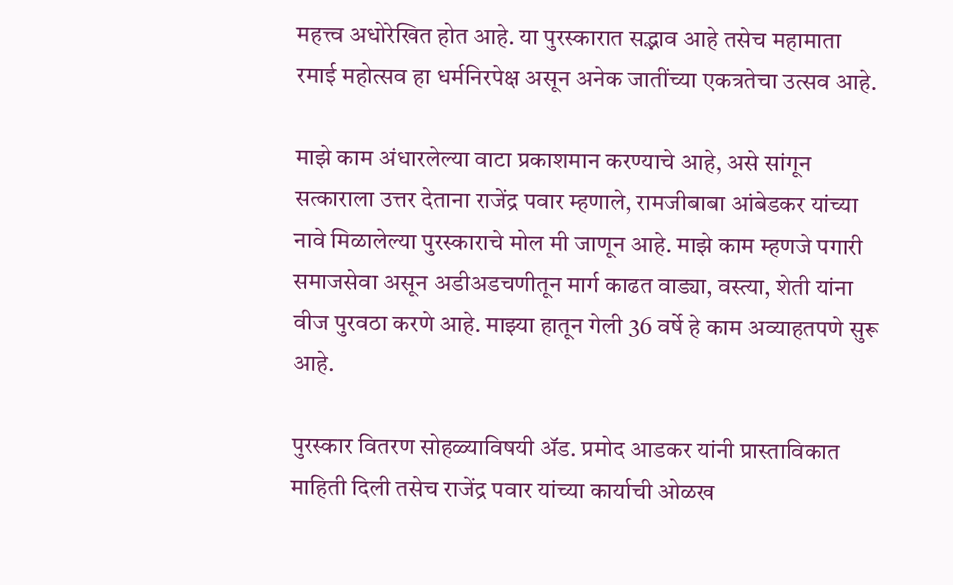महत्त्व अधोरेखित होत आहे. या पुरस्कारात सद्भाव आहे तसेच महामाता रमाई महोत्सव हा धर्मनिरपेक्ष असून अनेक जातींच्या एकत्रतेचा उत्सव आहे.

माझे काम अंधारलेल्या वाटा प्रकाशमान करण्याचे आहे, असे सांगून सत्काराला उत्तर देताना राजेंद्र पवार म्हणाले, रामजीबाबा आंबेडकर यांच्या नावे मिळालेल्या पुरस्काराचे मोल मी जाणून आहे. माझे काम म्हणजे पगारी समाजसेवा असून अडीअडचणीतून मार्ग काढत वाड्या, वस्त्या, शेती यांना वीज पुरवठा करणे आहे. माझ्या हातून गेली 36 वर्षे हे काम अव्याहतपणे सुरू आहे.

पुरस्कार वितरण सोहळ्याविषयी ॲड. प्रमोद आडकर यांनी प्रास्ताविकात माहिती दिली तसेच राजेंद्र पवार यांच्या कार्याची ओळख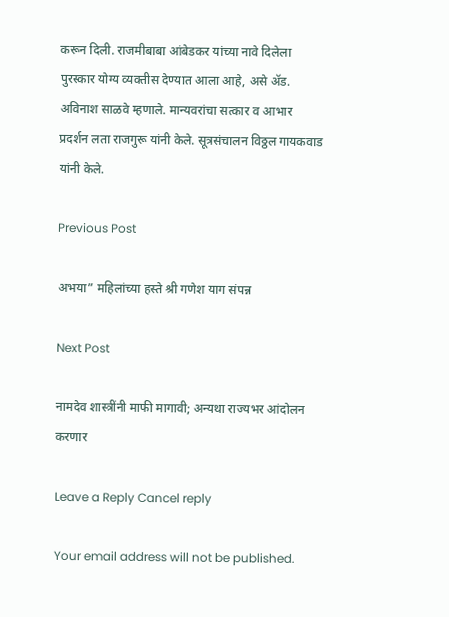करून दिली. राजमीबाबा आंबेडकर यांच्या नावे दिलेला पुरस्कार योग्य व्यक्तीस देण्यात आला आहे, असे ॲड. अविनाश साळवे म्हणाले. मान्यवरांचा सत्कार व आभार प्रदर्शन लता राजगुरू यांनी केले. सूत्रसंचालन विठ्ठल गायकवाड यांनी केले.

Previous Post

अभया” महिलांच्या हस्ते श्री गणेश याग संपन्न

Next Post

नामदेव शास्त्रींनी माफी मागावी; अन्यथा राज्यभर आंदोलन करणार

Leave a Reply Cancel reply

Your email address will not be published.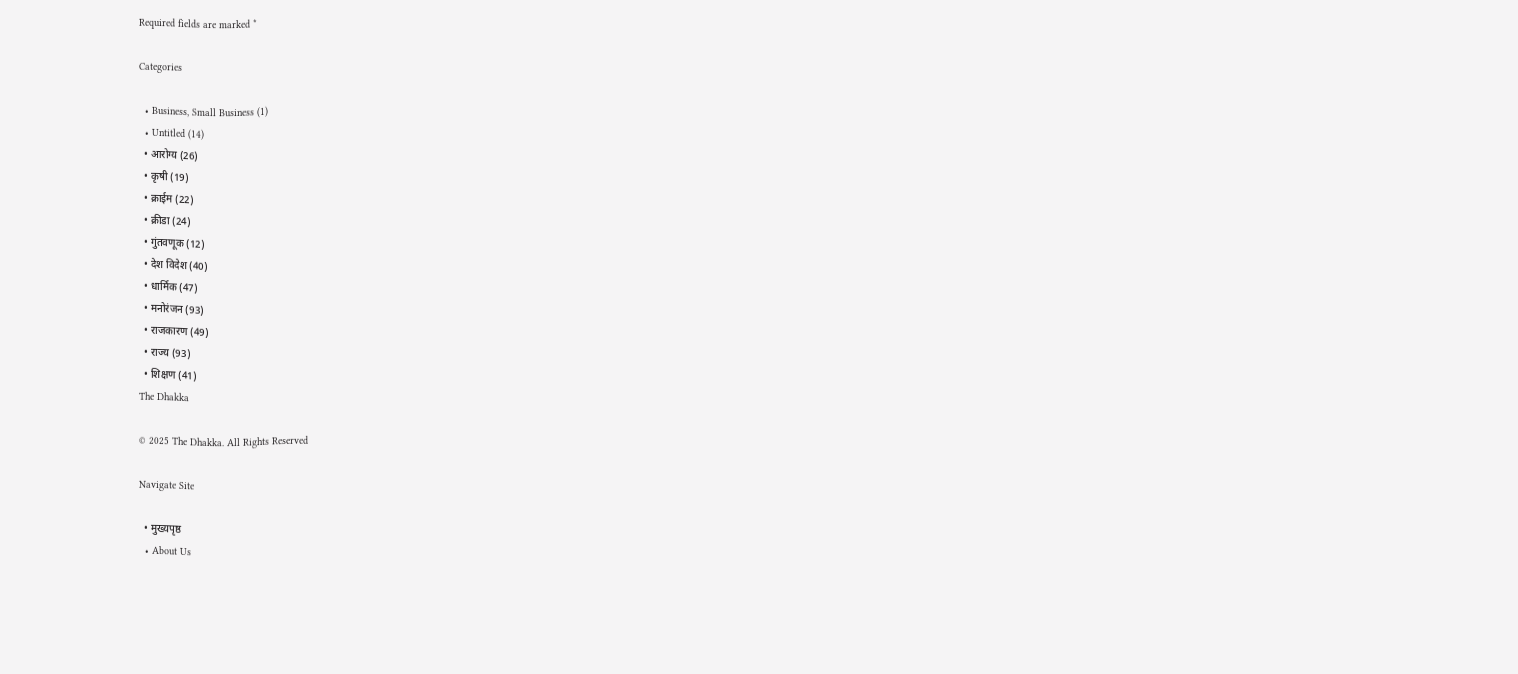Required fields are marked *

Categories

  • Business, Small Business (1)
  • Untitled (14)
  • आरोग्य (26)
  • कृषी (19)
  • क्राईम (22)
  • क्रीडा (24)
  • गुंतवणूक (12)
  • देश विदेश (40)
  • धार्मिक (47)
  • मनोरंजन (93)
  • राजकारण (49)
  • राज्य (93)
  • शिक्षण (41)
The Dhakka

© 2025 The Dhakka. All Rights Reserved

Navigate Site

  • मुख्यपृष्ठ
  • About Us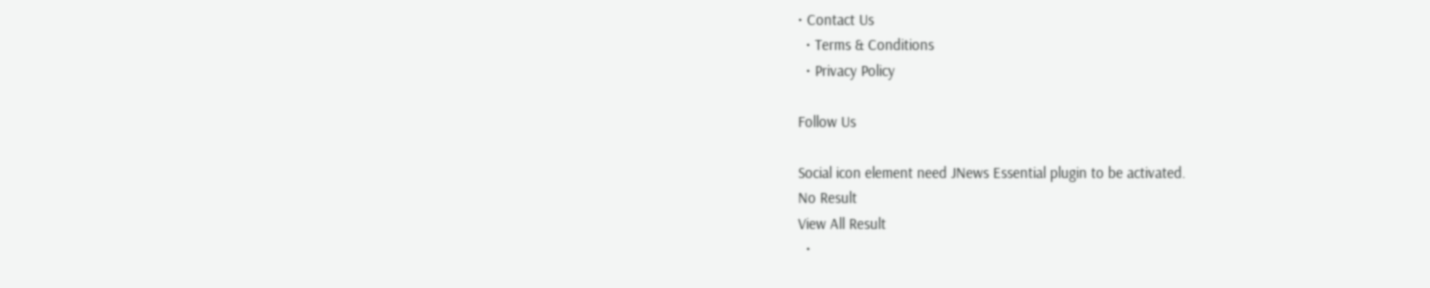• Contact Us
  • Terms & Conditions
  • Privacy Policy

Follow Us

Social icon element need JNews Essential plugin to be activated.
No Result
View All Result
  •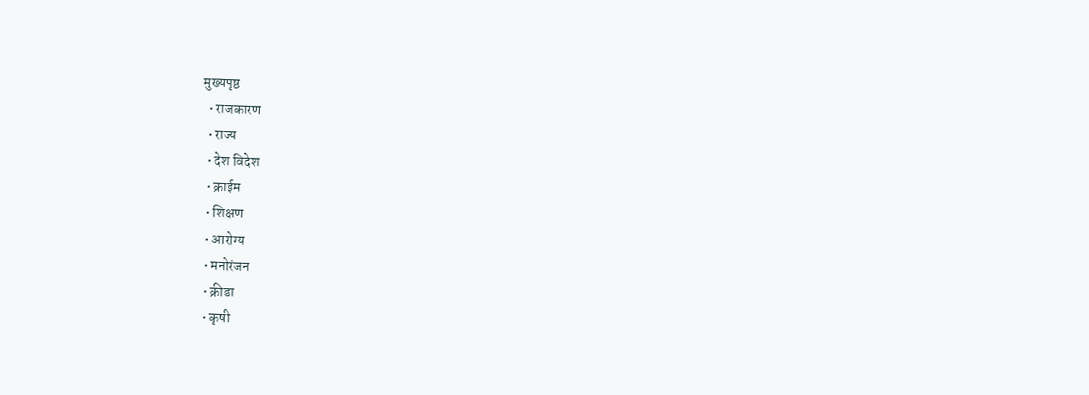मुख्यपृष्ठ
  • राजकारण
  • राज्य
  • देश विदेश
  • क्राईम
  • शिक्षण
  • आरोग्य
  • मनोरंजन
  • क्रीडा
  • कृषी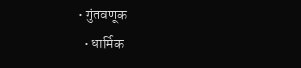• गुंतवणूक
  • धार्मिक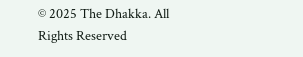© 2025 The Dhakka. All Rights Reserved